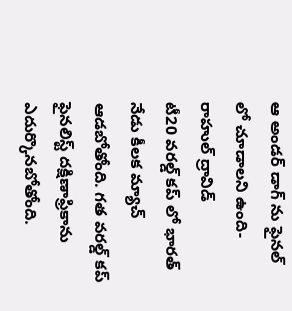ఆ అండర్ డాగ్ ను ఫైనల్ లో చూడాలని ఉంది- రాహుల్ ద్రావిడ్
టీ20 వరల్డ్ కప్ లో భారత్ నేడు కీలక మ్యాచ్ ఆడబోతోంది. గత వరల్డ్ కప్ ఫైనలిస్ట్ దక్షిణాఫ్రికాను ఎదుర్కొనబోతోంది.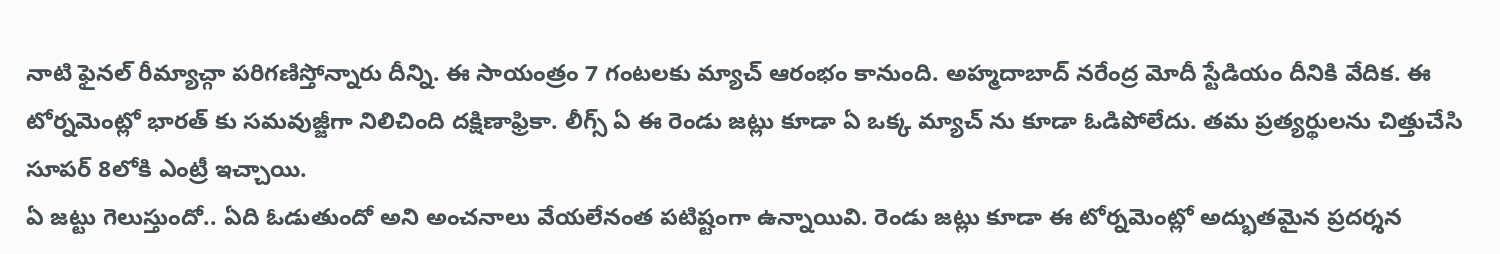నాటి ఫైనల్ రీమ్యాచ్గా పరిగణిస్తోన్నారు దీన్ని. ఈ సాయంత్రం 7 గంటలకు మ్యాచ్ ఆరంభం కానుంది. అహ్మదాబాద్ నరేంద్ర మోదీ స్టేడియం దీనికి వేదిక. ఈ టోర్నమెంట్లో భారత్ కు సమవుజ్జీగా నిలిచింది దక్షిణాఫ్రికా. లీగ్స్ ఏ ఈ రెండు జట్లు కూడా ఏ ఒక్క మ్యాచ్ ను కూడా ఓడిపోలేదు. తమ ప్రత్యర్థులను చిత్తుచేసి సూపర్ 8లోకి ఎంట్రీ ఇచ్చాయి.
ఏ జట్టు గెలుస్తుందో.. ఏది ఓడుతుందో అని అంచనాలు వేయలేనంత పటిష్టంగా ఉన్నాయివి. రెండు జట్లు కూడా ఈ టోర్నమెంట్లో అద్భుతమైన ప్రదర్శన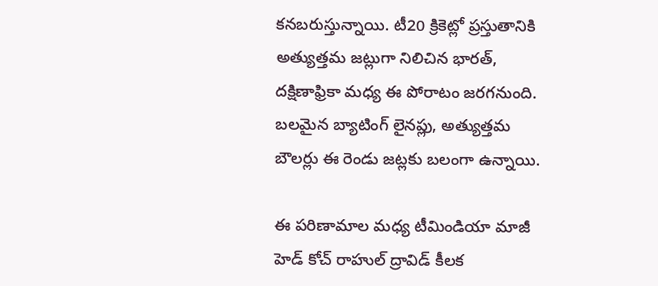కనబరుస్తున్నాయి. టీ20 క్రికెట్లో ప్రస్తుతానికి అత్యుత్తమ జట్లుగా నిలిచిన భారత్, దక్షిణాఫ్రికా మధ్య ఈ పోరాటం జరగనుంది. బలమైన బ్యాటింగ్ లైనప్లు, అత్యుత్తమ బౌలర్లు ఈ రెండు జట్లకు బలంగా ఉన్నాయి.

ఈ పరిణామాల మధ్య టీమిండియా మాజీ హెడ్ కోచ్ రాహుల్ ద్రావిడ్ కీలక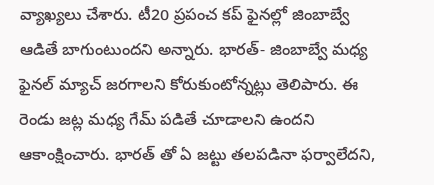వ్యాఖ్యలు చేశారు. టీ20 ప్రపంచ కప్ ఫైనల్లో జింబాబ్వే ఆడితే బాగుంటుందని అన్నారు. భారత్- జింబాబ్వే మధ్య ఫైనల్ మ్యాచ్ జరగాలని కోరుకుంటోన్నట్లు తెలిపారు. ఈ రెండు జట్ల మధ్య గేమ్ పడితే చూడాలని ఉందని ఆకాంక్షించారు. భారత్ తో ఏ జట్టు తలపడినా ఫర్వాలేదని,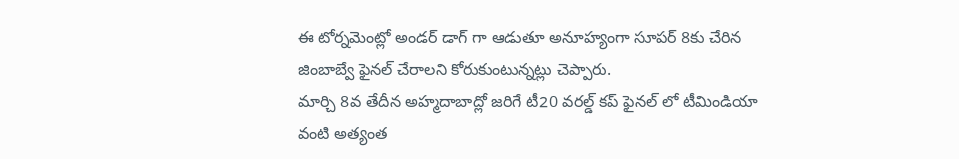ఈ టోర్నమెంట్లో అండర్ డాగ్ గా ఆడుతూ అనూహ్యంగా సూపర్ 8కు చేరిన జింబాబ్వే ఫైనల్ చేరాలని కోరుకుంటున్నట్లు చెప్పారు.
మార్చి 8వ తేదీన అహ్మదాబాద్లో జరిగే టీ20 వరల్డ్ కప్ ఫైనల్ లో టీమిండియా వంటి అత్యంత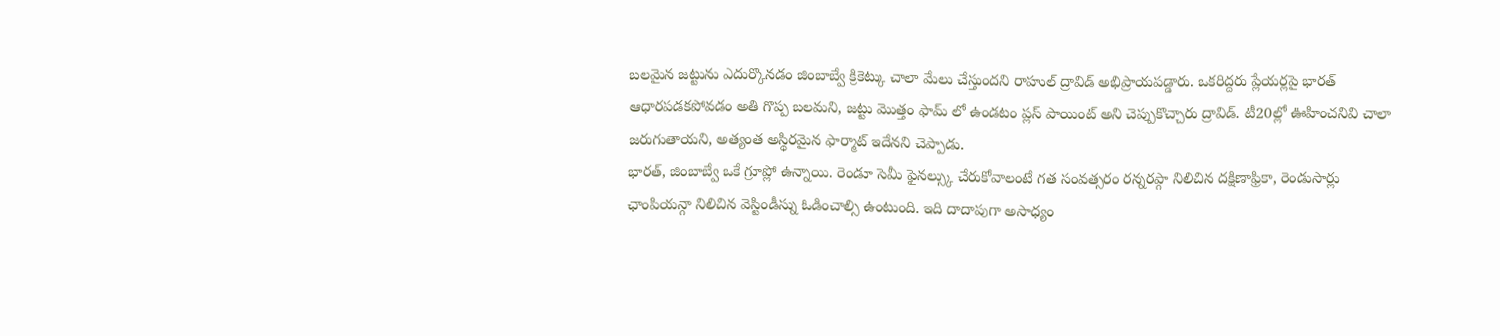బలమైన జట్టును ఎదుర్కొనడం జింబాబ్వే క్రికెట్కు చాలా మేలు చేస్తుందని రాహుల్ ద్రావిడ్ అభిప్రాయపడ్డారు. ఒకరిద్దరు ప్లేయర్లపై భారత్ ఆధారపడకపోవడం అతి గొప్ప బలమని, జట్టు మొత్తం ఫామ్ లో ఉండటం ప్లస్ పాయింట్ అని చెప్పుకొచ్చారు ద్రావిడ్. టీ20ల్లో ఊహించనివి చాలా జరుగుతాయని, అత్యంత అస్థిరమైన ఫార్మాట్ ఇదేనని చెప్పాడు.
భారత్, జింబాబ్వే ఒకే గ్రూప్లో ఉన్నాయి. రెండూ సెమీ ఫైనల్స్కు చేరుకోవాలంటే గత సంవత్సరం రన్నరప్గా నిలిచిన దక్షిణాఫ్రికా, రెండుసార్లు ఛాంపియన్గా నిలిచిన వెస్టిండీస్ను ఓడించాల్సి ఉంటుంది. ఇది దాదాపుగా అసాధ్యం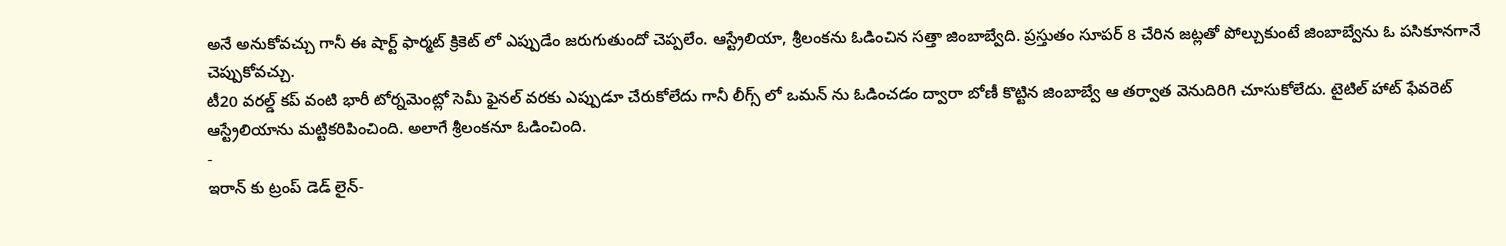అనే అనుకోవచ్చు గానీ ఈ షార్ట్ ఫార్మట్ క్రికెట్ లో ఎప్పుడేం జరుగుతుందో చెప్పలేం. ఆస్ట్రేలియా, శ్రీలంకను ఓడించిన సత్తా జింబాబ్వేది. ప్రస్తుతం సూపర్ 8 చేరిన జట్లతో పోల్చుకుంటే జింబాబ్వేను ఓ పసికూనగానే చెప్పుకోవచ్చు.
టీ20 వరల్డ్ కప్ వంటి భారీ టోర్నమెంట్లో సెమీ ఫైనల్ వరకు ఎప్పుడూ చేరుకోలేదు గానీ లీగ్స్ లో ఒమన్ ను ఓడించడం ద్వారా బోణీ కొట్టిన జింబాబ్వే ఆ తర్వాత వెనుదిరిగి చూసుకోలేదు. టైటిల్ హాట్ ఫేవరెట్ ఆస్ట్రేలియాను మట్టికరిపించింది. అలాగే శ్రీలంకనూ ఓడించింది.
-
ఇరాన్ కు ట్రంప్ డెడ్ లైన్-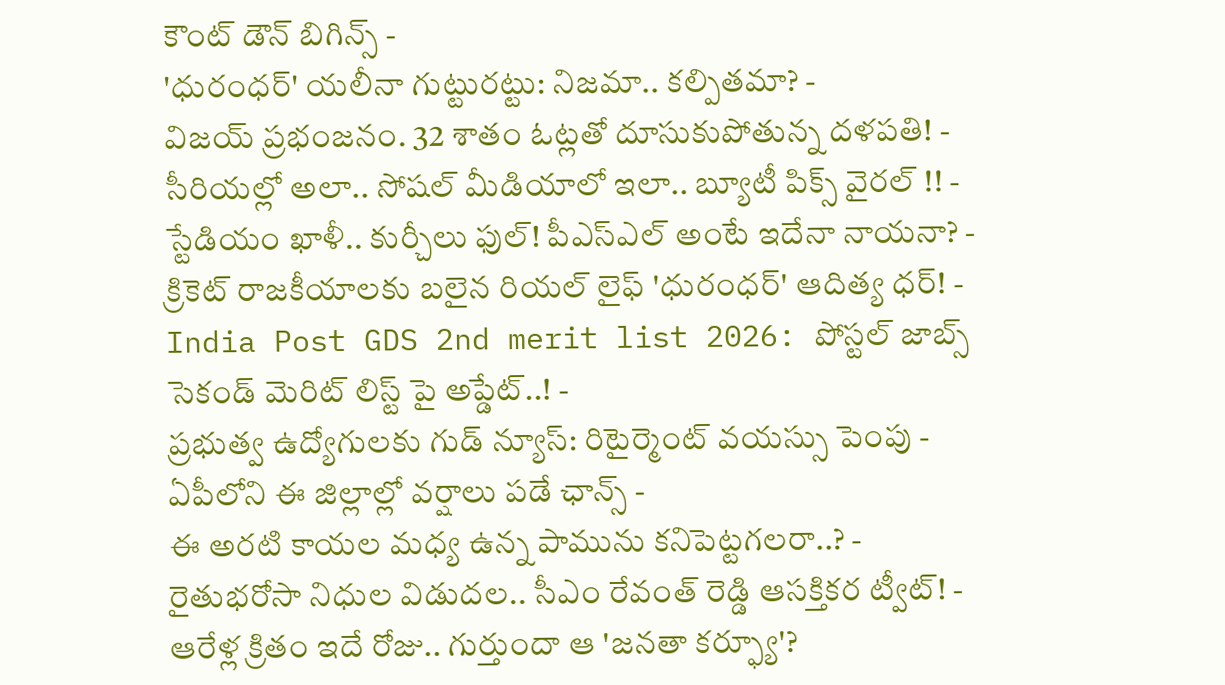కౌంట్ డౌన్ బిగిన్స్ -
'ధురంధర్' యలీనా గుట్టురట్టు: నిజమా.. కల్పితమా? -
విజయ్ ప్రభంజనం. 32 శాతం ఓట్లతో దూసుకుపోతున్న దళపతి! -
సీరియల్లో అలా.. సోషల్ మీడియాలో ఇలా.. బ్యూటీ పిక్స్ వైరల్ !! -
స్టేడియం ఖాళీ.. కుర్చీలు ఫుల్! పీఎస్ఎల్ అంటే ఇదేనా నాయనా? -
క్రికెట్ రాజకీయాలకు బలైన రియల్ లైఫ్ 'ధురంధర్' ఆదిత్య ధర్! -
India Post GDS 2nd merit list 2026: పోస్టల్ జాబ్స్ సెకండ్ మెరిట్ లిస్ట్ పై అప్డేట్..! -
ప్రభుత్వ ఉద్యోగులకు గుడ్ న్యూస్: రిటైర్మెంట్ వయస్సు పెంపు -
ఏపీలోని ఈ జిల్లాల్లో వర్షాలు పడే ఛాన్స్ -
ఈ అరటి కాయల మధ్య ఉన్న పామును కనిపెట్టగలరా..? -
రైతుభరోసా నిధుల విడుదల.. సీఎం రేవంత్ రెడ్డి ఆసక్తికర ట్వీట్! -
ఆరేళ్ల క్రితం ఇదే రోజు.. గుర్తుందా ఆ 'జనతా కర్ఫ్యూ'?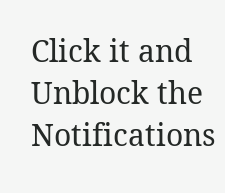Click it and Unblock the Notifications